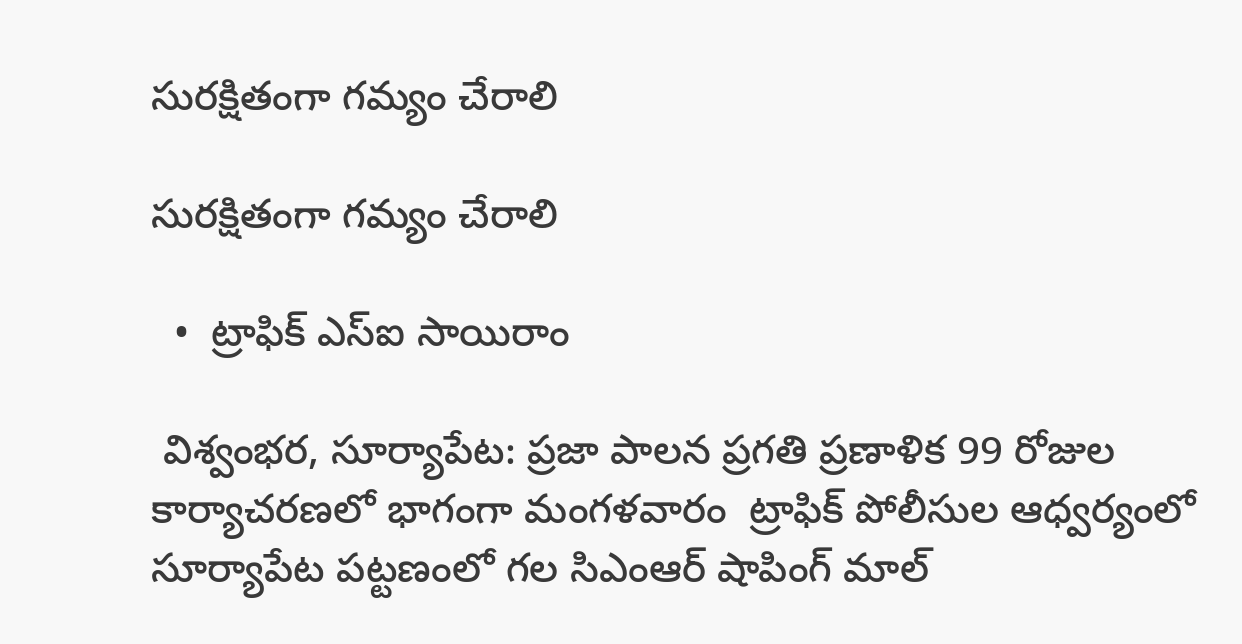సురక్షితంగా గమ్యం చేరాలి

సురక్షితంగా గమ్యం చేరాలి

  •  ట్రాఫిక్ ఎస్ఐ సాయిరాం

 విశ్వంభర, సూర్యాపేట: ప్రజా పాలన ప్రగతి ప్రణాళిక 99 రోజుల కార్యాచరణలో భాగంగా మంగళవారం  ట్రాఫిక్ పోలీసుల ఆధ్వర్యంలో సూర్యాపేట పట్టణంలో గల సిఎంఆర్ షాపింగ్ మాల్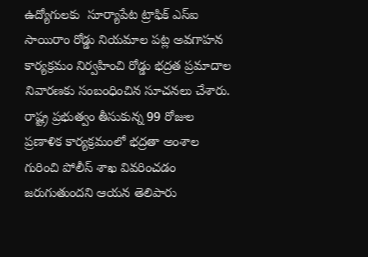ఉద్యోగులకు  సూర్యాపేట ట్రాఫిక్ ఎస్ఐ సాయిరాం రోడ్డు నియమాల పట్ల అవగాహన కార్యక్రమం నిర్వహించి రోడ్డు భద్రత ప్రమాదాల నివారణకు సంబంధించిన సూచనలు చేశారు. రాష్ట్ర ప్రభుత్వం తీసుకున్న 99 రోజుల ప్రణాళిక కార్యక్రమంలో భద్రతా అంశాల గురించి పోలీస్ శాఖ వివరించడం జరుగుతుందని ఆయన తెలిపారు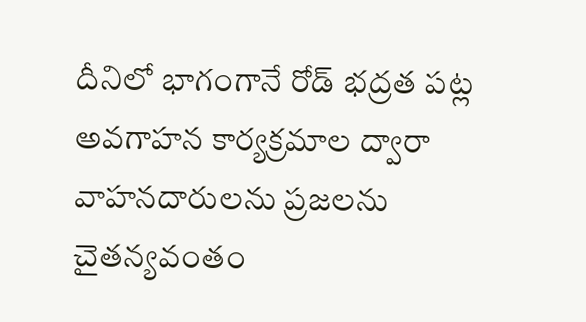దీనిలో భాగంగానే రోడ్ భద్రత పట్ల అవగాహన కార్యక్రమాల ద్వారా వాహనదారులను ప్రజలను చైతన్యవంతం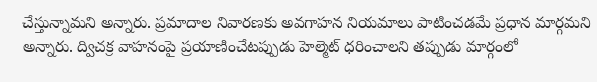చేస్తున్నామని అన్నారు. ప్రమాదాల నివారణకు అవగాహన నియమాలు పాటించడమే ప్రధాన మార్గమని అన్నారు. ద్విచక్ర వాహనంపై ప్రయాణించేటప్పుడు హెల్మెట్ ధరించాలని తప్పుడు మార్గంలో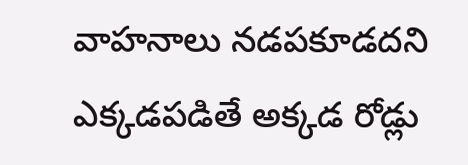వాహనాలు నడపకూడదని ఎక్కడపడితే అక్కడ రోడ్లు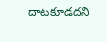దాటకూడదని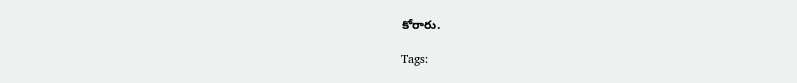కోరారు.

Tags: